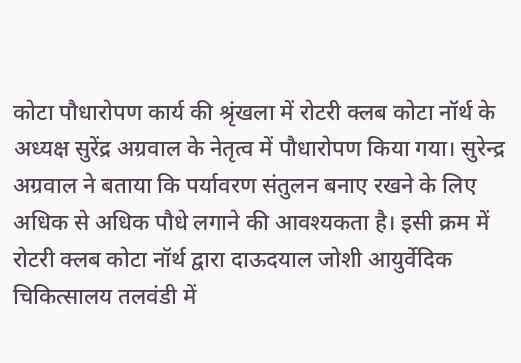कोटा पौधारोपण कार्य की श्रृंखला में रोटरी क्लब कोटा नॉर्थ के अध्यक्ष सुरेंद्र अग्रवाल के नेतृत्व में पौधारोपण किया गया। सुरेन्द्र अग्रवाल ने बताया कि पर्यावरण संतुलन बनाए रखने के लिए अधिक से अधिक पौधे लगाने की आवश्यकता है। इसी क्रम में रोटरी क्लब कोटा नॉर्थ द्वारा दाऊदयाल जोशी आयुर्वेदिक चिकित्सालय तलवंडी में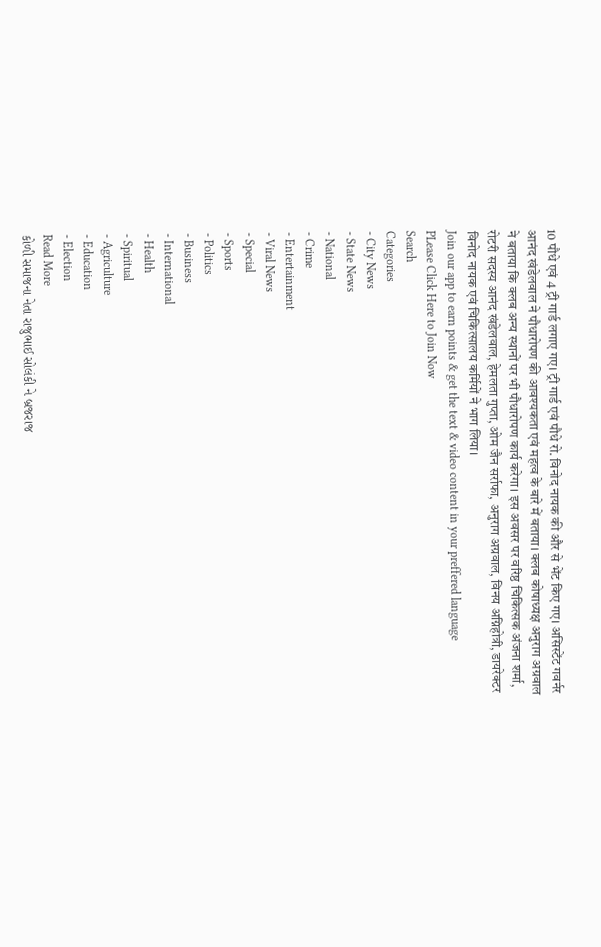10 पौधे एवं 4 ट्री गार्ड लगाए गए। ट्री गार्ड एवं पौधे रो. विनोद नायक की और से भेंट किए गए। असिस्टेंट गवर्नर आनंद खंडेलवाल ने पौधारोपण की आवश्यकता एवं महत्व के बारे में बताया। क्लब कोषाध्यक्ष अनुराग अग्रवाल ने बताया कि क्लब अन्य स्थानों पर भी पौधारोपण कार्य करेगा। इस अवसर पर वरिष्ठ चिकित्सक अंजना शर्मा, रोटरी सदस्य आनंद खंडेलवाल, हेमलता गुप्ता, ओम जैन सर्राफा, अनुराग अग्रवाल, विनय अग्निहोत्री, डायरेक्टर विनोद नायक एवं चिकित्सालय कर्मियों ने भाग लिया।
Join our app to earn points & get the text & video content in your preffered language
PLease Click Here to Join Now
Search
Categories
- City News
- State News
- National
- Crime
- Entertainment
- Viral News
- Special
- Sports
- Politics
- Business
- International
- Health
- Spiritual
- Agriculture
- Education
- Election
Read More
કોળી સમાજના નેતા રાજુભાઈ સોલંકી ને બ્રજરાજ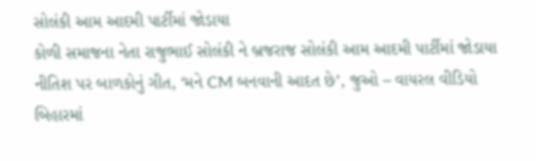સોલંકી આમ આદમી પાર્ટીમાં જોડાયા
કોળી સમાજના નેતા રાજુભાઈ સોલંકી ને બ્રજરાજ સોલંકી આમ આદમી પાર્ટીમાં જોડાયા
નીતિશ પર બાળકોનું ગીત, ‘મને CM બનવાની આદત છે’, જુઓ – વાયરલ વીડિયો
બિહારમાં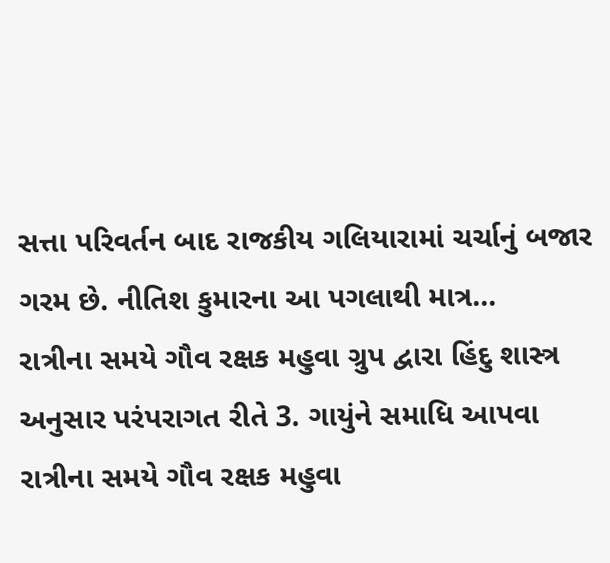સત્તા પરિવર્તન બાદ રાજકીય ગલિયારામાં ચર્ચાનું બજાર ગરમ છે. નીતિશ કુમારના આ પગલાથી માત્ર...
રાત્રીના સમયે ગૌવ રક્ષક મહુવા ગ્રુપ દ્વારા હિંદુ શાસ્ત્ર અનુસાર પરંપરાગત રીતે 3. ગાયુંને સમાધિ આપવા
રાત્રીના સમયે ગૌવ રક્ષક મહુવા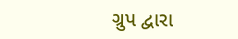ગ્રુપ દ્વારા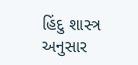હિંદુ શાસ્ત્ર અનુસાર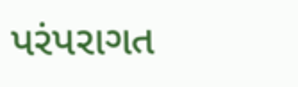પરંપરાગત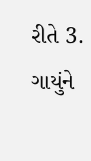રીતે 3. ગાયુંને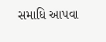સમાધિ આપવા